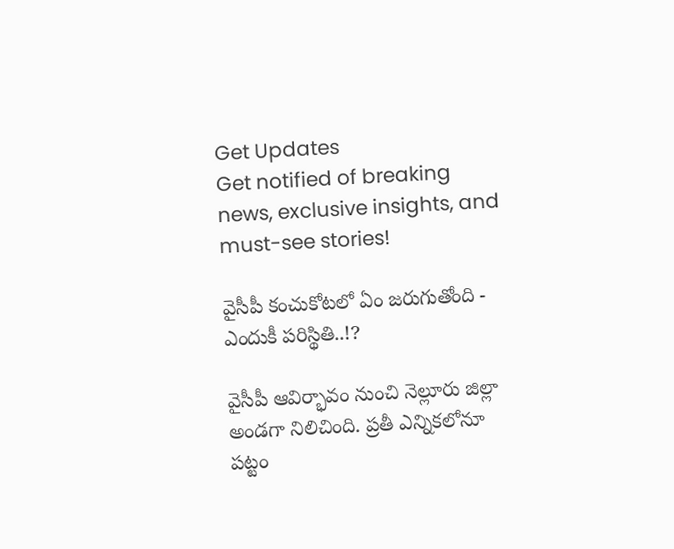Get Updates
Get notified of breaking news, exclusive insights, and must-see stories!

వైసీపీ కంచుకోటలో ఏం జరుగుతోంది - ఎందుకీ పరిస్థితి..!?

వైసీపీ ఆవిర్భావం నుంచి నెల్లూరు జిల్లా అండగా నిలిచింది. ప్రతీ ఎన్నికలోనూ పట్టం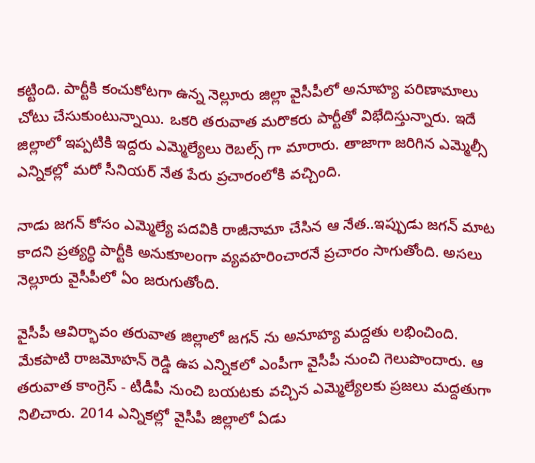కట్టింది. పార్టీకి కంచుకోటగా ఉన్న నెల్లూరు జిల్లా వైసీపీలో అనూహ్య పరిణామాలు చోటు చేసుకుంటున్నాయి. ఒకరి తరువాత మరొకరు పార్టీతో విభేదిస్తున్నారు. ఇదే జిల్లాలో ఇప్పటికి ఇద్దరు ఎమ్మెల్యేలు రెబల్స్ గా మారారు. తాజాగా జరిగిన ఎమ్మెల్సీ ఎన్నికల్లో మరో సీనియర్ నేత పేరు ప్రచారంలోకి వచ్చింది.

నాడు జగన్ కోసం ఎమ్మెల్యే పదవికి రాజీనామా చేసిన ఆ నేత..ఇప్పుడు జగన్ మాట కాదని ప్రత్యర్ధి పార్టీకి అనుకూలంగా వ్యవహరించారనే ప్రచారం సాగుతోంది. అసలు నెల్లూరు వైసీపీలో ఏం జరుగుతోంది.

వైసీపీ ఆవిర్భావం తరువాత జిల్లాలో జగన్ ను అనూహ్య మద్దతు లభించింది. మేకపాటి రాజమోహన్ రెడ్డి ఉప ఎన్నికలో ఎంపీగా వైసీపీ నుంచి గెలుపొందారు. ఆ తరువాత కాంగ్రెస్ - టీడీపీ నుంచి బయటకు వచ్చిన ఎమ్మెల్యేలకు ప్రజలు మద్దతుగా నిలిచారు. 2014 ఎన్నికల్లో వైసీపీ జిల్లాలో ఏడు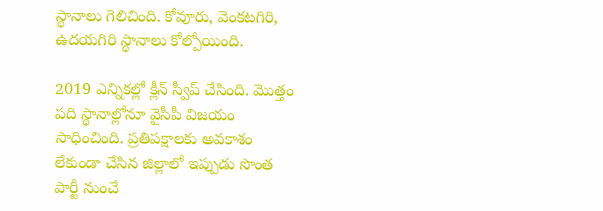స్థానాలు గెలిచింది. కోవూరు, వెంకటగిరి, ఉదయగిరి స్థానాలు కోల్పోయింది.

2019 ఎన్నికల్లో క్లీన్ స్వీప్ చేసింది. మొత్తం పది స్థానాల్లోనూ వైసీపీ విజయం సాధించింది. ప్రతిపక్షాలకు అవకాశం లేకుండా చేసిన జిల్లాలో ఇప్పుడు సొంత పార్టీ నుంచే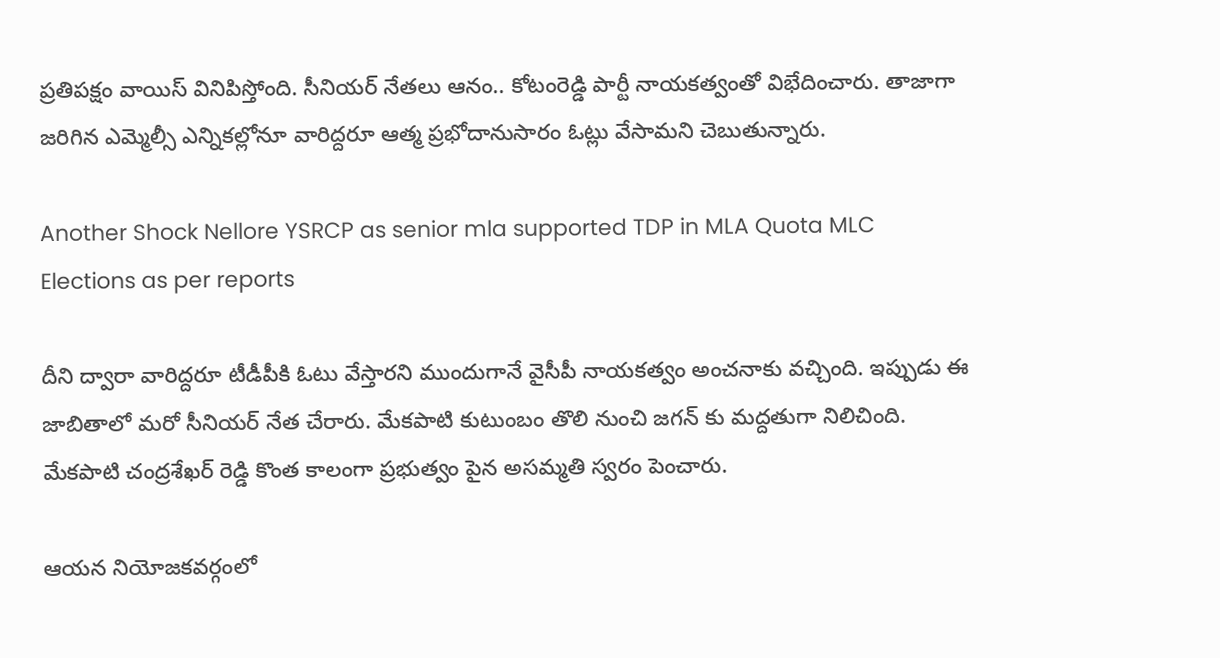ప్రతిపక్షం వాయిస్ వినిపిస్తోంది. సీనియర్ నేతలు ఆనం.. కోటంరెడ్డి పార్టీ నాయకత్వంతో విభేదించారు. తాజాగా జరిగిన ఎమ్మెల్సీ ఎన్నికల్లోనూ వారిద్దరూ ఆత్మ ప్రభోదానుసారం ఓట్లు వేసామని చెబుతున్నారు.

Another Shock Nellore YSRCP as senior mla supported TDP in MLA Quota MLC Elections as per reports

దీని ద్వారా వారిద్దరూ టీడీపీకి ఓటు వేస్తారని ముందుగానే వైసీపీ నాయకత్వం అంచనాకు వచ్చింది. ఇప్పుడు ఈ జాబితాలో మరో సీనియర్ నేత చేరారు. మేకపాటి కుటుంబం తొలి నుంచి జగన్ కు మద్దతుగా నిలిచింది. మేకపాటి చంద్రశేఖర్ రెడ్డి కొంత కాలంగా ప్రభుత్వం పైన అసమ్మతి స్వరం పెంచారు.

ఆయన నియోజకవర్గంలో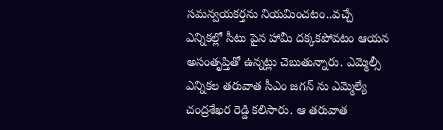సమన్వయకర్తను నియమించటం..వచ్చే ఎన్నికల్లో సీటు పైన హామీ దక్కకపోవటం ఆయన అసంతృప్తితో ఉన్నట్లు చెబుతున్నారు. ఎమ్మెల్సీ ఎన్నికల తరువాత సీఎం జగన్ ను ఎమ్మెల్యే చంద్రశేఖర రెడ్డి కలిసారు. ఆ తరువాత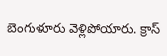బెంగుళూరు వెళ్లిపోయారు. క్రాస్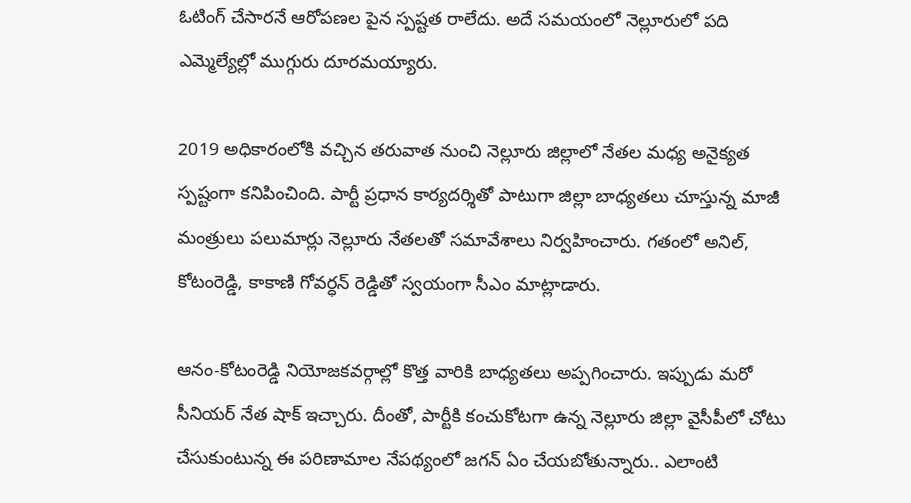ఓటింగ్ చేసారనే ఆరోపణల పైన స్పష్టత రాలేదు. అదే సమయంలో నెల్లూరులో పది ఎమ్మెల్యేల్లో ముగ్గురు దూరమయ్యారు.

2019 అధికారంలోకి వచ్చిన తరువాత నుంచి నెల్లూరు జిల్లాలో నేతల మధ్య అనైక్యత స్పష్టంగా కనిపించింది. పార్టీ ప్రధాన కార్యదర్శితో పాటుగా జిల్లా బాధ్యతలు చూస్తున్న మాజీ మంత్రులు పలుమార్లు నెల్లూరు నేతలతో సమావేశాలు నిర్వహించారు. గతంలో అనిల్, కోటంరెడ్డి, కాకాణి గోవర్ధన్ రెడ్డితో స్వయంగా సీఎం మాట్లాడారు.

ఆనం-కోటంరెడ్డి నియోజకవర్గాల్లో కొత్త వారికి బాధ్యతలు అప్పగించారు. ఇప్పుడు మరో సీనియర్ నేత షాక్ ఇచ్చారు. దీంతో, పార్టీకి కంచుకోటగా ఉన్న నెల్లూరు జిల్లా వైసీపీలో చోటు చేసుకుంటున్న ఈ పరిణామాల నేపథ్యంలో జగన్ ఏం చేయబోతున్నారు.. ఎలాంటి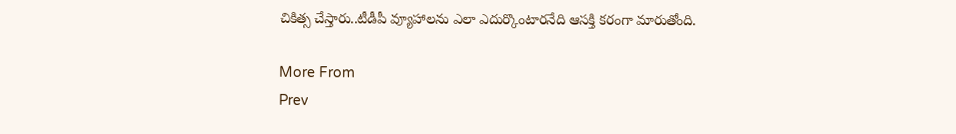చికిత్స చేస్తారు..టీడీపీ వ్యూహాలను ఎలా ఎదుర్కొంటారనేది ఆసక్తి కరంగా మారుతోంది.

More From
Prev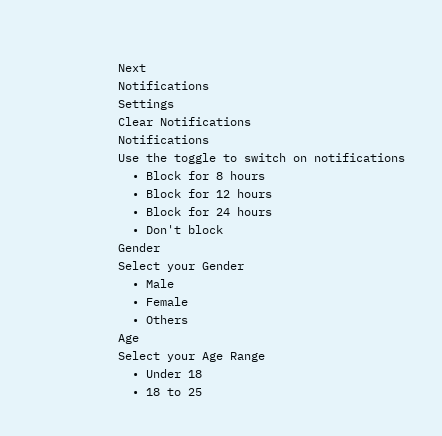Next
Notifications
Settings
Clear Notifications
Notifications
Use the toggle to switch on notifications
  • Block for 8 hours
  • Block for 12 hours
  • Block for 24 hours
  • Don't block
Gender
Select your Gender
  • Male
  • Female
  • Others
Age
Select your Age Range
  • Under 18
  • 18 to 25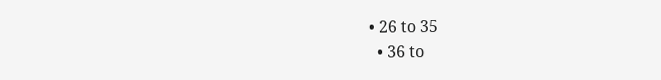• 26 to 35
  • 36 to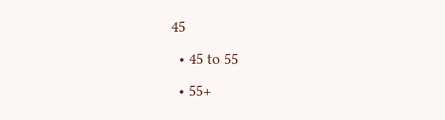45
  • 45 to 55
  • 55+